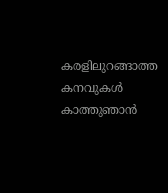കരളിലുറങ്ങാത്ത കനവുകൾ കാത്തുഞാൻ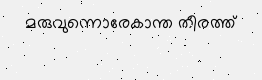മരുവുന്നൊരേകാന്ത തീരത്ത്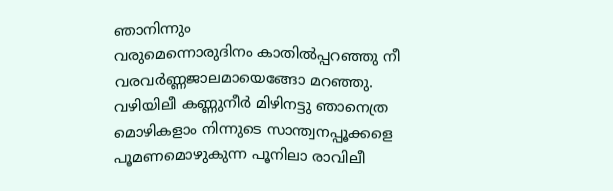ഞാനിന്നും
വരുമെന്നൊരുദിനം കാതിൽപ്പറഞ്ഞു നീ
വരവർണ്ണജാലമായെങ്ങോ മറഞ്ഞു.
വഴിയിലീ കണ്ണുനീർ മിഴിനട്ടു ഞാനെത്ര
മൊഴികളാം നിന്നുടെ സാന്ത്വനപ്പൂക്കളെ
പൂമണമൊഴുകുന്ന പൂനിലാ രാവിലീ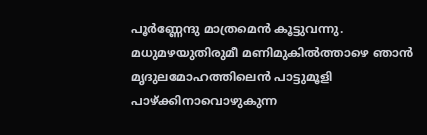പൂർണ്ണേന്ദു മാത്രമെൻ കൂട്ടുവന്നു.
മധുമഴയുതിരുമീ മണിമുകിൽത്താഴെ ഞാൻ
മൃദുലമോഹത്തിലെൻ പാട്ടുമൂളി
പാഴ്ക്കിനാവൊഴുകുന്ന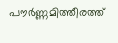പൗർണ്ണമിത്തീരത്ത്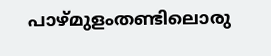പാഴ്മുളംതണ്ടിലൊരു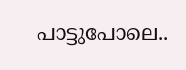പാട്ടുപോലെ..